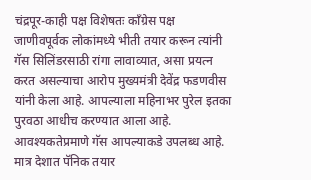चंद्रपूर-काही पक्ष विशेषतः काँग्रेस पक्ष जाणीवपूर्वक लोकांमध्ये भीती तयार करून त्यांनी गॅस सिलिंडरसाठी रांगा लावाव्यात, असा प्रयत्न करत असल्याचा आरोप मुख्यमंत्री देवेंद्र फडणवीस यांनी केला आहे. आपल्याला महिनाभर पुरेल इतका पुरवठा आधीच करण्यात आला आहे. आवश्यकतेप्रमाणे गॅस आपल्याकडे उपलब्ध आहे. मात्र देशात पॅनिक तयार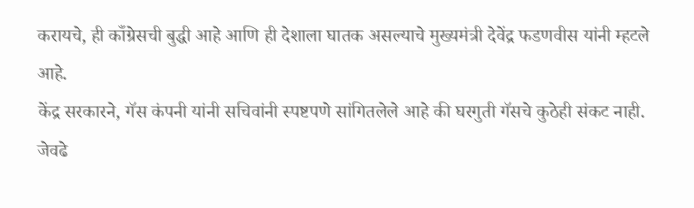करायचे, ही काँग्रेसची बुद्धी आहे आणि ही देशाला घातक असल्याचे मुख्यमंत्री देवेंद्र फडणवीस यांनी म्हटले आहे.
केंद्र सरकारने, गॅस कंपनी यांनी सचिवांनी स्पष्टपणे सांगितलेले आहे की घरगुती गॅसचे कुठेही संकट नाही. जेवढे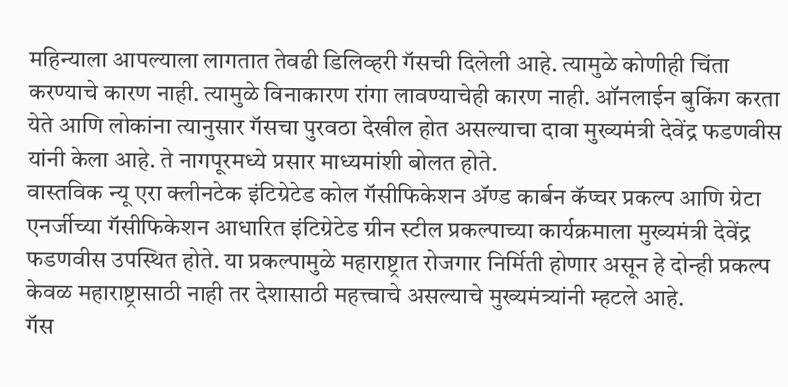महिन्याला आपल्याला लागतात तेवढी डिलिव्हरी गॅसची दिलेली आहे. त्यामुळे कोणीही चिंता करण्याचे कारण नाही. त्यामुळे विनाकारण रांगा लावण्याचेही कारण नाही. ऑनलाईन बुकिंग करता येते आणि लोकांना त्यानुसार गॅसचा पुरवठा देखील होत असल्याचा दावा मुख्यमंत्री देवेंद्र फडणवीस यांनी केला आहे. ते नागपूरमध्ये प्रसार माध्यमांशी बोलत होते.
वास्तविक न्यू एरा क्लीनटेक इंटिग्रेटेड कोल गॅसीफिकेशन ॲण्ड कार्बन कॅप्चर प्रकल्प आणि ग्रेटा एनर्जीच्या गॅसीफिकेशन आधारित इंटिग्रेटेड ग्रीन स्टील प्रकल्पाच्या कार्यक्रमाला मुख्यमंत्री देवेंद्र फडणवीस उपस्थित होते. या प्रकल्पामुळे महाराष्ट्रात रोजगार निर्मिती होणार असून हे दोन्ही प्रकल्प केवळ महाराष्ट्रासाठी नाही तर देशासाठी महत्त्वाचे असल्याचे मुख्यमंत्र्यांनी म्हटले आहे.
गॅस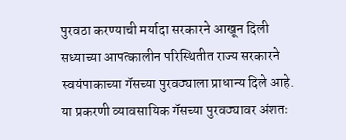पुरवठा करण्याची मर्यादा सरकारने आखून दिली
सध्याच्या आपत्कालीन परिस्थितीत राज्य सरकारने स्वयंपाकाच्या गॅसच्या पुरवठ्याला प्राधान्य दिले आहे. या प्रकरणी व्यावसायिक गॅसच्या पुरवठ्यावर अंशतः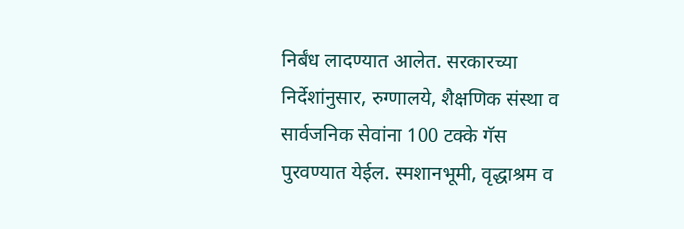निर्बंध लादण्यात आलेत. सरकारच्या निर्देशांनुसार, रुग्णालये, शैक्षणिक संस्था व सार्वजनिक सेवांना 100 टक्के गॅस पुरवण्यात येईल. स्मशानभूमी, वृद्धाश्रम व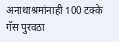अनाथाश्रमांनाही 100 टक्के गॅस पुरवठा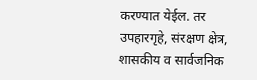करण्यात येईल. तर उपहारगृहे, संरक्षण क्षेत्र, शासकीय व सार्वजनिक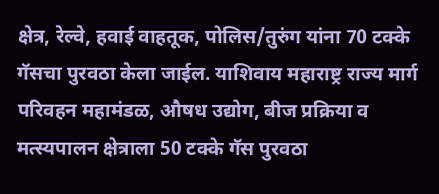क्षेत्र, रेल्वे, हवाई वाहतूक, पोलिस/तुरुंग यांना 70 टक्के गॅसचा पुरवठा केला जाईल. याशिवाय महाराष्ट्र राज्य मार्ग परिवहन महामंडळ, औषध उद्योग, बीज प्रक्रिया व मत्स्यपालन क्षेत्राला 50 टक्के गॅस पुरवठा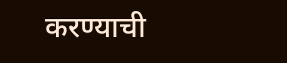करण्याची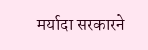मर्यादा सरकारने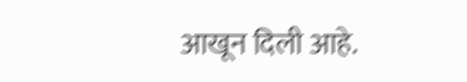आखून दिली आहे.